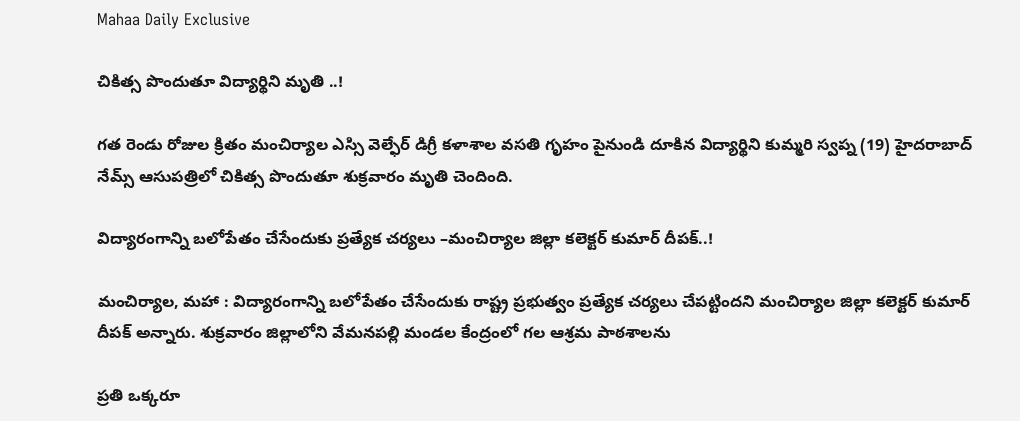Mahaa Daily Exclusive

చికిత్స పొందుతూ విద్యార్థిని మృతి ..!

గత రెండు రోజుల క్రితం మంచిర్యాల ఎస్సి వెల్ఫేర్ డిగ్రీ కళాశాల వసతి గృహం పైనుండి దూకిన విద్యార్థిని కుమ్మరి స్వప్న (19) హైదరాబాద్ నేమ్స్ ఆసుపత్రిలో చికిత్స పొందుతూ శుక్రవారం మృతి చెందింది.

విద్యారంగాన్ని బలోపేతం చేసేందుకు ప్రత్యేక చర్యలు –మంచిర్యాల జిల్లా కలెక్టర్ కుమార్ దీపక్..!

మంచిర్యాల, మహా : విద్యారంగాన్ని బలోపేతం చేసేందుకు రాష్ట్ర ప్రభుత్వం ప్రత్యేక చర్యలు చేపట్టిందని మంచిర్యాల జిల్లా కలెక్టర్ కుమార్ దీపక్ అన్నారు. శుక్రవారం జిల్లాలోని వేమనపల్లి మండల కేంద్రంలో గల ఆశ్రమ పాఠశాలను

ప్రతి ఒక్కరూ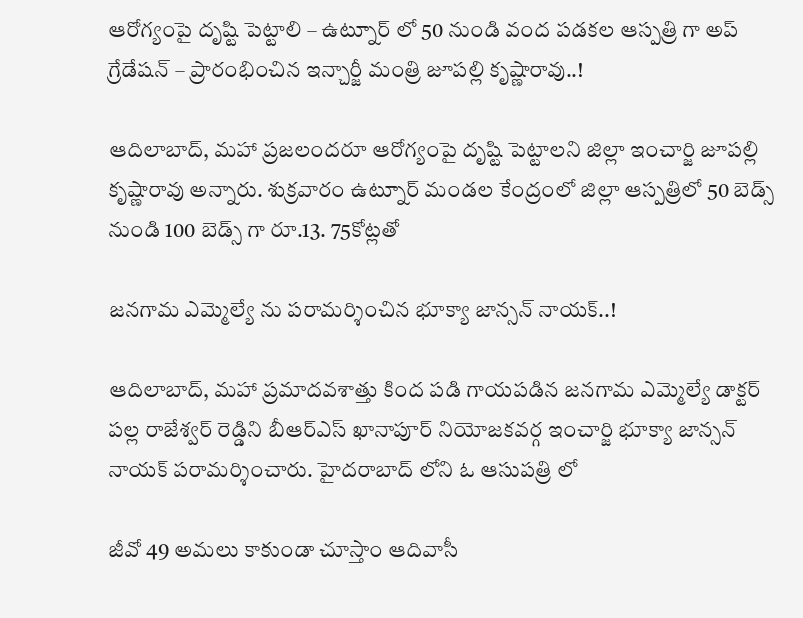ఆరోగ్యంపై దృష్టి పెట్టాలి – ఉట్నూర్ లో 50 నుండి వంద పడకల ఆస్పత్రి గా అప్ గ్రేడేషన్ – ప్రారంభించిన ఇన్చార్జీ మంత్రి జూపల్లి కృష్ణారావు..!

ఆదిలాబాద్, మహా ప్రజలందరూ ఆరోగ్యంపై దృష్టి పెట్టాలని జిల్లా ఇంచార్జి జూపల్లి కృష్ణారావు అన్నారు. శుక్రవారం ఉట్నూర్ మండల కేంద్రంలో జిల్లా ఆస్పత్రిలో 50 బెడ్స్ నుండి 100 బెడ్స్ గా రూ.13. 75కోట్లతో

జనగామ ఎమ్మెల్యే ను పరామర్శించిన భూక్యా జాన్సన్ నాయక్..!

ఆదిలాబాద్, మహా ప్రమాదవశాత్తు కింద పడి గాయపడిన జనగామ ఎమ్మెల్యే డాక్టర్ పల్ల రాజేశ్వర్ రెడ్డిని బీఆర్ఎస్ ఖానాపూర్ నియోజకవర్గ ఇంచార్జి భూక్యా జాన్సన్ నాయక్ పరామర్శించారు. హైదరాబాద్ లోని ఓ ఆసుపత్రి లో

జీవో 49 అమలు కాకుండా చూస్తాం ఆదివాసీ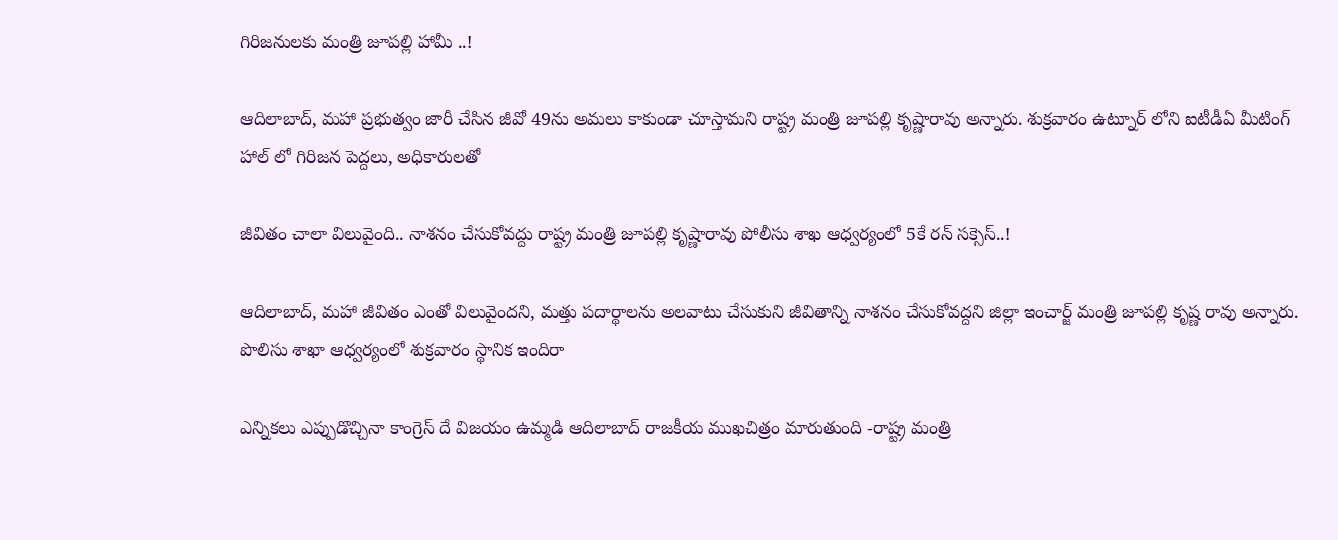గిరిజనులకు మంత్రి జూపల్లి హామీ ..!

ఆదిలాబాద్, మహా ప్రభుత్వం జారీ చేసిన జీవో 49ను అమలు కాకుండా చూస్తామని రాష్ట్ర మంత్రి జూపల్లి కృష్ణారావు అన్నారు. శుక్రవారం ఉట్నూర్ లోని ఐటీడీఏ మీటింగ్ హాల్ లో గిరిజన పెద్దలు, అధికారులతో

జీవితం చాలా విలువైంది.. నాశనం చేసుకోవద్దు రాష్ట్ర మంత్రి జూపల్లి కృష్ణారావు పోలీసు శాఖ ఆధ్వర్యంలో 5కే రన్ సక్సెస్..!

ఆదిలాబాద్, మహా జీవితం ఎంతో విలువైందని, మత్తు పదార్థాలను అలవాటు చేసుకుని జీవితాన్ని నాశనం చేసుకోవద్దని జిల్లా ఇంచార్జ్ మంత్రి జూపల్లి కృష్ణ రావు అన్నారు. పొలిసు శాఖా ఆధ్వర్యంలో శుక్రవారం స్థానిక ఇందిరా

ఎన్నికలు ఎప్పుడొచ్చినా కాంగ్రెస్ దే విజయం ఉమ్మడి ఆదిలాబాద్ రాజకీయ ముఖచిత్రం మారుతుంది -రాష్ట్ర మంత్రి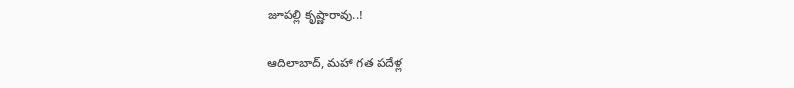జూపల్లి కృష్ణారావు..!

ఆదిలాబాద్, మహా గత పదేళ్ల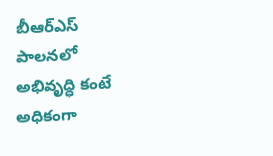బీఆర్ఎస్ పాలనలో అభివృద్ధి కంటే అధికంగా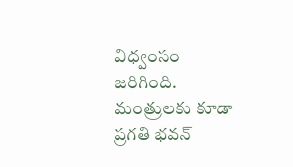విధ్వంసం జరిగింది. మంత్రులకు కూడా ప్రగతి భవన్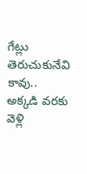గేట్లు తెరుచుకునేవి కావు.. అక్కడి వరకు వెళ్లి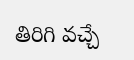తిరిగి వచ్చే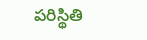పరిస్థితి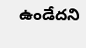ఉండేదని